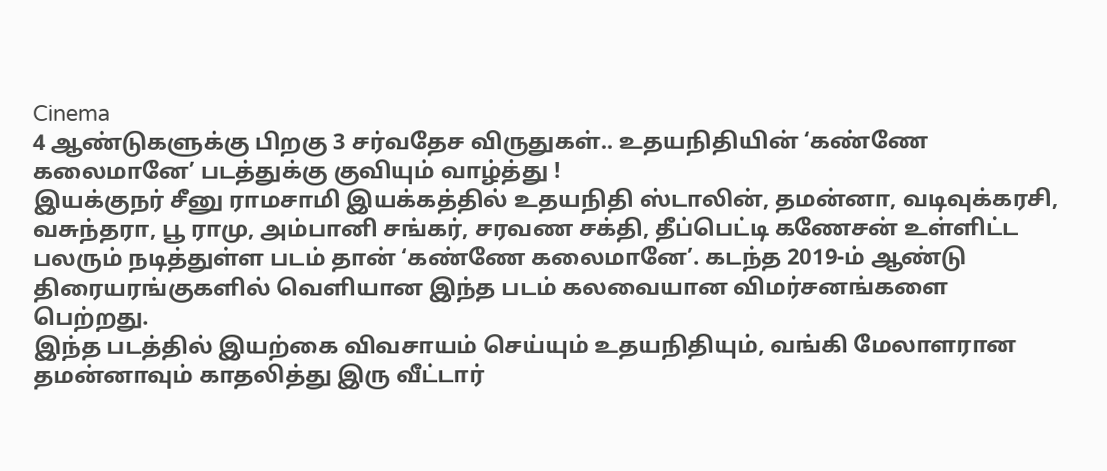Cinema
4 ஆண்டுகளுக்கு பிறகு 3 சர்வதேச விருதுகள்.. உதயநிதியின் ‘கண்ணே கலைமானே’ படத்துக்கு குவியும் வாழ்த்து !
இயக்குநர் சீனு ராமசாமி இயக்கத்தில் உதயநிதி ஸ்டாலின், தமன்னா, வடிவுக்கரசி, வசுந்தரா, பூ ராமு, அம்பானி சங்கர், சரவண சக்தி, தீப்பெட்டி கணேசன் உள்ளிட்ட பலரும் நடித்துள்ள படம் தான் ‘கண்ணே கலைமானே’. கடந்த 2019-ம் ஆண்டு திரையரங்குகளில் வெளியான இந்த படம் கலவையான விமர்சனங்களை பெற்றது.
இந்த படத்தில் இயற்கை விவசாயம் செய்யும் உதயநிதியும், வங்கி மேலாளரான தமன்னாவும் காதலித்து இரு வீட்டார்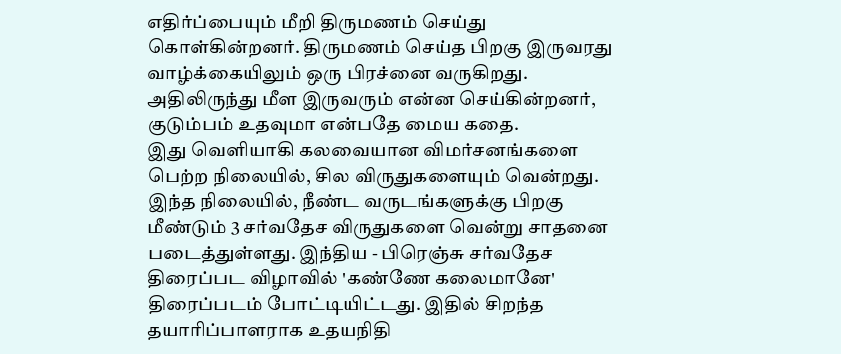எதிர்ப்பையும் மீறி திருமணம் செய்து கொள்கின்றனர். திருமணம் செய்த பிறகு இருவரது வாழ்க்கையிலும் ஒரு பிரச்னை வருகிறது. அதிலிருந்து மீள இருவரும் என்ன செய்கின்றனர், குடும்பம் உதவுமா என்பதே மைய கதை.
இது வெளியாகி கலவையான விமர்சனங்களை பெற்ற நிலையில், சில விருதுகளையும் வென்றது. இந்த நிலையில், நீண்ட வருடங்களுக்கு பிறகு மீண்டும் 3 சர்வதேச விருதுகளை வென்று சாதனை படைத்துள்ளது. இந்திய - பிரெஞ்சு சர்வதேச திரைப்பட விழாவில் 'கண்ணே கலைமானே' திரைப்படம் போட்டியிட்டது. இதில் சிறந்த தயாரிப்பாளராக உதயநிதி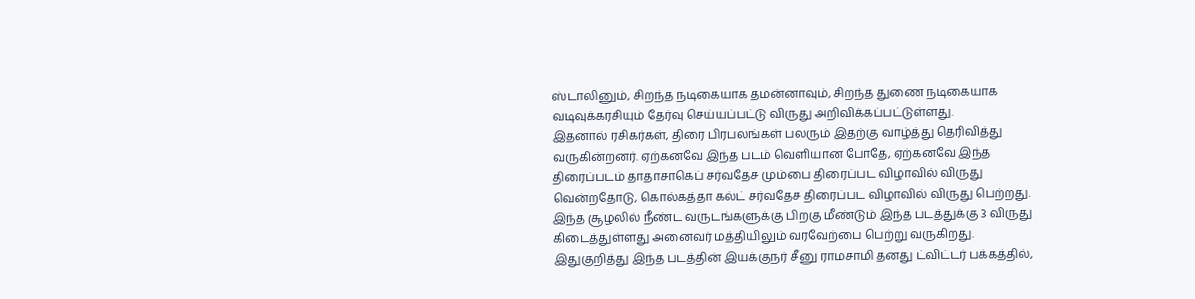ஸ்டாலினும், சிறந்த நடிகையாக தமன்னாவும், சிறந்த துணை நடிகையாக வடிவுக்கரசியும் தேர்வு செய்யப்பட்டு விருது அறிவிக்கப்பட்டுள்ளது.
இதனால் ரசிகர்கள், திரை பிரபலங்கள் பலரும் இதற்கு வாழ்த்து தெரிவித்து வருகின்றனர். ஏற்கனவே இந்த படம் வெளியான போதே, ஏற்கனவே இந்த திரைப்படம் தாதாசாகெப் சர்வதேச மும்பை திரைப்பட விழாவில் விருது வென்றதோடு, கொல்கத்தா கல்ட் சர்வதேச திரைப்பட விழாவில் விருது பெற்றது. இந்த சூழலில் நீண்ட வருடங்களுக்கு பிறகு மீண்டும் இந்த படத்துக்கு 3 விருது கிடைத்துள்ளது அனைவர் மத்தியிலும் வரவேற்பை பெற்று வருகிறது.
இதுகுறித்து இந்த படத்தின் இயக்குநர் சீனு ராமசாமி தனது ட்விட்டர் பக்கத்தில்,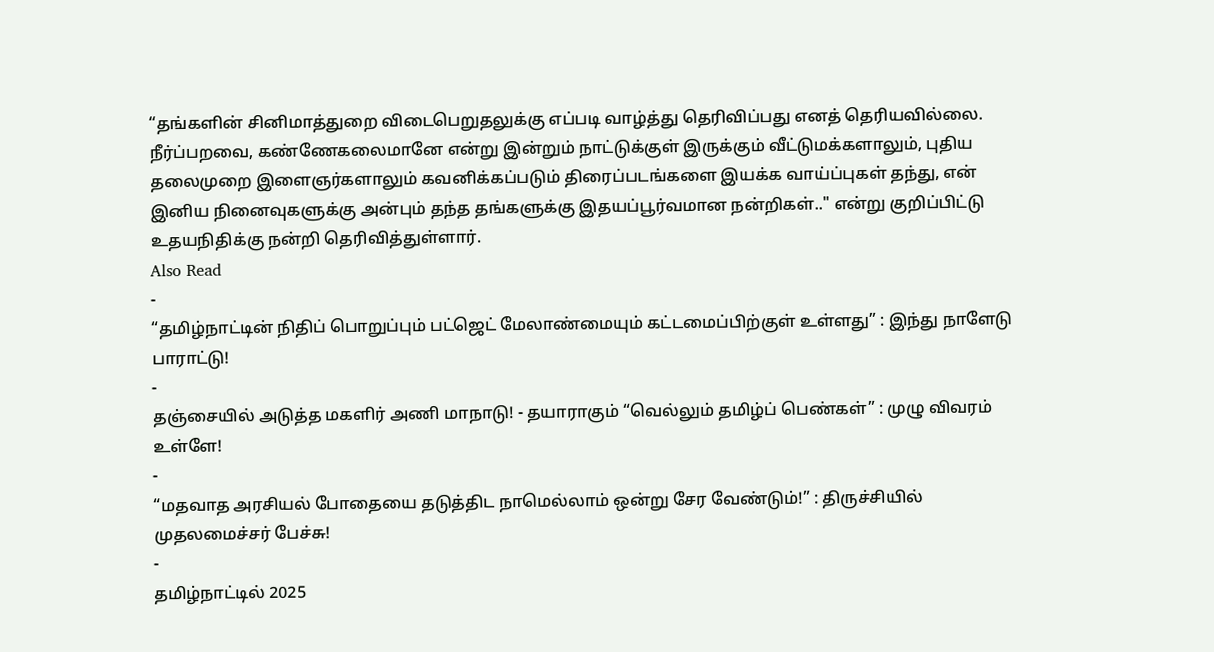“தங்களின் சினிமாத்துறை விடைபெறுதலுக்கு எப்படி வாழ்த்து தெரிவிப்பது எனத் தெரியவில்லை. நீர்ப்பறவை, கண்ணேகலைமானே என்று இன்றும் நாட்டுக்குள் இருக்கும் வீட்டுமக்களாலும், புதிய தலைமுறை இளைஞர்களாலும் கவனிக்கப்படும் திரைப்படங்களை இயக்க வாய்ப்புகள் தந்து, என் இனிய நினைவுகளுக்கு அன்பும் தந்த தங்களுக்கு இதயப்பூர்வமான நன்றிகள்.." என்று குறிப்பிட்டு உதயநிதிக்கு நன்றி தெரிவித்துள்ளார்.
Also Read
-
“தமிழ்நாட்டின் நிதிப் பொறுப்பும் பட்ஜெட் மேலாண்மையும் கட்டமைப்பிற்குள் உள்ளது” : இந்து நாளேடு பாராட்டு!
-
தஞ்சையில் அடுத்த மகளிர் அணி மாநாடு! - தயாராகும் “வெல்லும் தமிழ்ப் பெண்கள்” : முழு விவரம் உள்ளே!
-
“மதவாத அரசியல் போதையை தடுத்திட நாமெல்லாம் ஒன்று சேர வேண்டும்!” : திருச்சியில் முதலமைச்சர் பேச்சு!
-
தமிழ்நாட்டில் 2025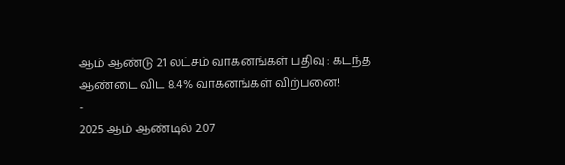ஆம் ஆண்டு 21 லட்சம் வாகனங்கள் பதிவு : கடந்த ஆண்டை விட 8.4% வாகனங்கள் விற்பனை!
-
2025 ஆம் ஆண்டில் 2.07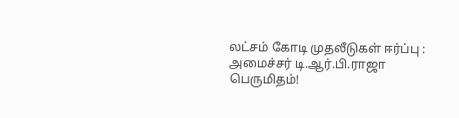லட்சம் கோடி முதலீடுகள் ஈர்ப்பு : அமைச்சர் டி.ஆர்.பி.ராஜா பெருமிதம்!